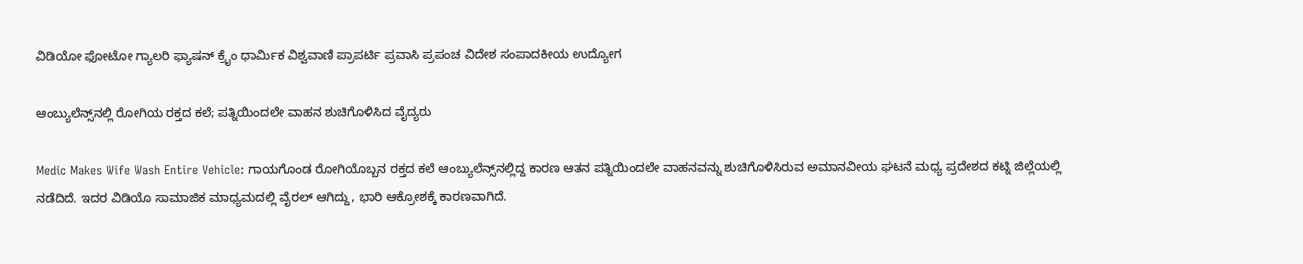ವಿಡಿಯೋ ಫೋಟೋ ಗ್ಯಾಲರಿ ಫ್ಯಾಷನ್ ಕ್ರೈಂ ಧಾರ್ಮಿಕ ವಿಶ್ವವಾಣಿ ಪ್ರಾಪರ್ಟಿ ಪ್ರವಾಸಿ ಪ್ರಪಂಚ ವಿದೇಶ ಸಂಪಾದಕೀಯ ಉದ್ಯೋಗ

ಆಂಬ್ಯುಲೆನ್ಸ್‌ನಲ್ಲಿ ರೋಗಿಯ ರಕ್ತದ ಕಲೆ; ಪತ್ನಿಯಿಂದಲೇ ವಾಹನ ಶುಚಿಗೊಳಿಸಿದ ವೈದ್ಯರು

Medic Makes Wife Wash Entire Vehicle: ಗಾಯಗೊಂಡ ರೋಗಿಯೊಬ್ಬನ ರಕ್ತದ ಕಲೆ ಆಂಬ್ಯುಲೆನ್ಸ್‌ನಲ್ಲಿದ್ದ ಕಾರಣ ಆತನ ಪತ್ನಿಯಿಂದಲೇ ವಾಹನವನ್ನು ಶುಚಿಗೊಳಿಸಿರುವ ಅಮಾನವೀಯ ಘಟನೆ ಮಧ್ಯ ಪ್ರದೇಶದ ಕಟ್ನಿ ಜಿಲ್ಲೆಯಲ್ಲಿ ನಡೆದಿದೆ. ಇದರ ವಿಡಿಯೊ ಸಾಮಾಜಿಕ ಮಾಧ್ಯಮದಲ್ಲಿ ವೈರಲ್ ಆಗಿದ್ದು, ಭಾರಿ ಆಕ್ರೋಶಕ್ಕೆ ಕಾರಣವಾಗಿದೆ.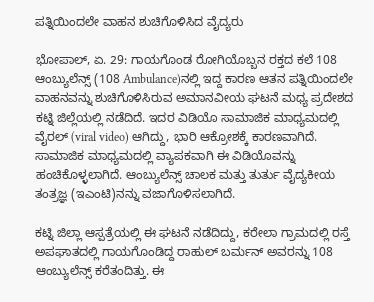ಪತ್ನಿಯಿಂದಲೇ ವಾಹನ ಶುಚಿಗೊಳಿಸಿದ ವೈದ್ಯರು

ಭೋಪಾಲ್‌, ಏ. 29: ಗಾಯಗೊಂಡ ರೋಗಿಯೊಬ್ಬನ ರಕ್ತದ ಕಲೆ 108 ಆಂಬ್ಯುಲೆನ್ಸ್‌ (108 Ambulance)ನಲ್ಲಿ ಇದ್ದ ಕಾರಣ ಆತನ ಪತ್ನಿಯಿಂದಲೇ ವಾಹನವನ್ನು ಶುಚಿಗೊಳಿಸಿರುವ ಅಮಾನವೀಯ ಘಟನೆ ಮಧ್ಯ ಪ್ರದೇಶದ ಕಟ್ನಿ ಜಿಲ್ಲೆಯಲ್ಲಿ ನಡೆದಿದೆ. ಇದರ ವಿಡಿಯೊ ಸಾಮಾಜಿಕ ಮಾಧ್ಯಮದಲ್ಲಿ ವೈರಲ್ (viral video) ಆಗಿದ್ದು, ಭಾರಿ ಆಕ್ರೋಶಕ್ಕೆ ಕಾರಣವಾಗಿದೆ. ಸಾಮಾಜಿಕ ಮಾಧ್ಯಮದಲ್ಲಿ ವ್ಯಾಪಕವಾಗಿ ಈ ವಿಡಿಯೊವನ್ನು ಹಂಚಿಕೊಳ್ಳಲಾಗಿದೆ. ಆಂಬ್ಯುಲೆನ್ಸ್ ಚಾಲಕ ಮತ್ತು ತುರ್ತು ವೈದ್ಯಕೀಯ ತಂತ್ರಜ್ಞ (ಇಎಂಟಿ)ನನ್ನು ವಜಾಗೊಳಿಸಲಾಗಿದೆ.

ಕಟ್ನಿ ಜಿಲ್ಲಾ ಆಸ್ಪತ್ರೆಯಲ್ಲಿ ಈ ಘಟನೆ ನಡೆದಿದ್ದು, ಕರೇಲಾ ಗ್ರಾಮದಲ್ಲಿ ರಸ್ತೆ ಅಪಘಾತದಲ್ಲಿ ಗಾಯಗೊಂಡಿದ್ದ ರಾಹುಲ್ ಬರ್ಮನ್ ಅವರನ್ನು 108 ಆಂಬ್ಯುಲೆನ್ಸ್ ಕರೆತಂದಿತ್ತು. ಈ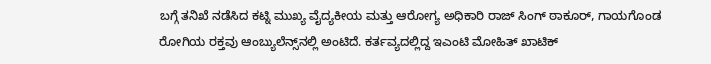ಬಗ್ಗೆ ತನಿಖೆ ನಡೆಸಿದ ಕಟ್ನಿ ಮುಖ್ಯ ವೈದ್ಯಕೀಯ ಮತ್ತು ಆರೋಗ್ಯ ಅಧಿಕಾರಿ ರಾಜ್ ಸಿಂಗ್ ಠಾಕೂರ್, ಗಾಯಗೊಂಡ ರೋಗಿಯ ರಕ್ತವು ಆಂಬ್ಯುಲೆನ್ಸ್‌ನಲ್ಲಿ ಅಂಟಿದೆ. ಕರ್ತವ್ಯದಲ್ಲಿದ್ದ ಇಎಂಟಿ ಮೋಹಿತ್ ಖಾಟಿಕ್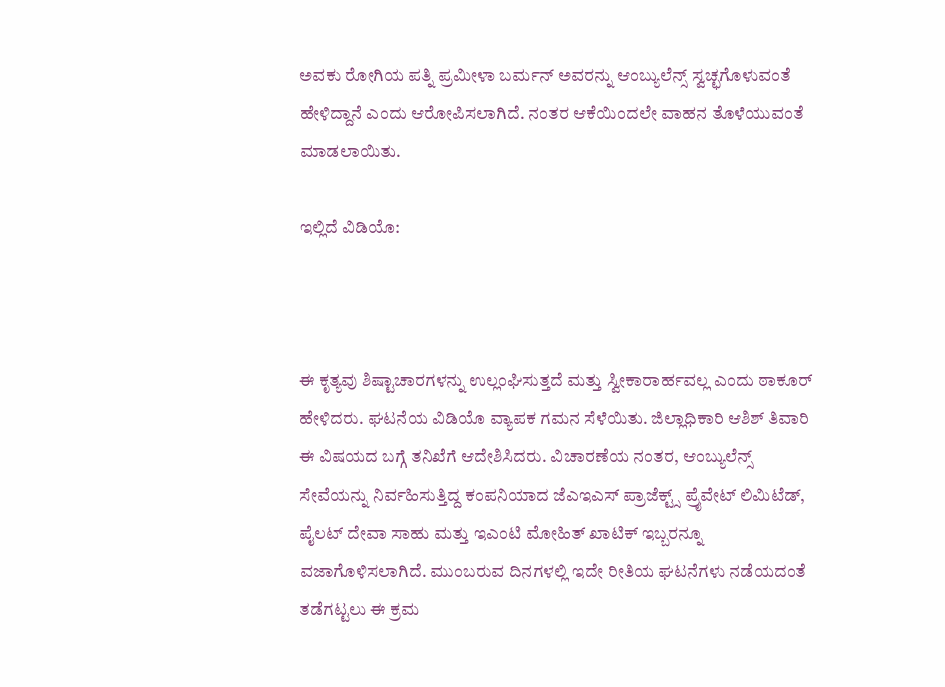ಅವಕು ರೋಗಿಯ ಪತ್ನಿ ಪ್ರಮೀಳಾ ಬರ್ಮನ್ ಅವರನ್ನು ಆಂಬ್ಯುಲೆನ್ಸ್ ಸ್ವಚ್ಛಗೊಳುವಂತೆ ಹೇಳಿದ್ದಾನೆ ಎಂದು ಆರೋಪಿಸಲಾಗಿದೆ. ನಂತರ ಆಕೆಯಿಂದಲೇ ವಾಹನ ತೊಳೆಯುವಂತೆ ಮಾಡಲಾಯಿತು.

ಇಲ್ಲಿದೆ ವಿಡಿಯೊ:



ಈ ಕೃತ್ಯವು ಶಿಷ್ಟಾಚಾರಗಳನ್ನು ಉಲ್ಲಂಘಿಸುತ್ತದೆ ಮತ್ತು ಸ್ವೀಕಾರಾರ್ಹವಲ್ಲ ಎಂದು ಠಾಕೂರ್ ಹೇಳಿದರು. ಘಟನೆಯ ವಿಡಿಯೊ ವ್ಯಾಪಕ ಗಮನ ಸೆಳೆಯಿತು. ಜಿಲ್ಲಾಧಿಕಾರಿ ಆಶಿಶ್ ತಿವಾರಿ ಈ ವಿಷಯದ ಬಗ್ಗೆ ತನಿಖೆಗೆ ಆದೇಶಿಸಿದರು. ವಿಚಾರಣೆಯ ನಂತರ, ಆಂಬ್ಯುಲೆನ್ಸ್ ಸೇವೆಯನ್ನು ನಿರ್ವಹಿಸುತ್ತಿದ್ದ ಕಂಪನಿಯಾದ ಜೆಎಇಎಸ್ ಪ್ರಾಜೆಕ್ಟ್ಸ್ ಪ್ರೈವೇಟ್ ಲಿಮಿಟೆಡ್, ಪೈಲಟ್ ದೇವಾ ಸಾಹು ಮತ್ತು ಇಎಂಟಿ ಮೋಹಿತ್ ಖಾಟಿಕ್ ಇಬ್ಬರನ್ನೂ ವಜಾಗೊಳಿಸಲಾಗಿದೆ. ಮುಂಬರುವ ದಿನಗಳಲ್ಲಿ ಇದೇ ರೀತಿಯ ಘಟನೆಗಳು ನಡೆಯದಂತೆ ತಡೆಗಟ್ಟಲು ಈ ಕ್ರಮ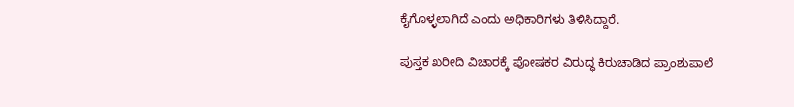ಕೈಗೊಳ್ಳಲಾಗಿದೆ ಎಂದು ಅಧಿಕಾರಿಗಳು ತಿಳಿಸಿದ್ದಾರೆ.

ಪುಸ್ತಕ ಖರೀದಿ ವಿಚಾರಕ್ಕೆ ಪೋಷಕರ ವಿರುದ್ಧ ಕಿರುಚಾಡಿದ ಪ್ರಾಂಶುಪಾಲೆ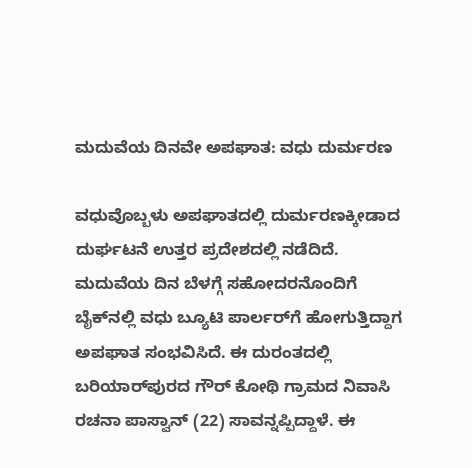ಮದುವೆಯ ದಿನವೇ ಅಪಘಾತ: ವಧು ದುರ್ಮರಣ

ವಧುವೊಬ್ಬಳು ಅಪಘಾತದಲ್ಲಿ ದುರ್ಮರಣಕ್ಕೀಡಾದ ದುರ್ಘಟನೆ ಉತ್ತರ ಪ್ರದೇಶದಲ್ಲಿ ನಡೆದಿದೆ. ಮದುವೆಯ ದಿನ ಬೆಳಗ್ಗೆ ಸಹೋದರನೊಂದಿಗೆ ಬೈಕ್‍ನಲ್ಲಿ ವಧು ಬ್ಯೂಟಿ ಪಾರ್ಲರ್‌ಗೆ ಹೋಗುತ್ತಿದ್ದಾಗ ಅಪಘಾತ ಸಂಭವಿಸಿದೆ. ಈ ದುರಂತದಲ್ಲಿ ಬರಿಯಾರ್‌ಪುರದ ಗೌರ್ ಕೋಥಿ ಗ್ರಾಮದ ನಿವಾಸಿ ರಚನಾ ಪಾಸ್ವಾನ್ (22) ಸಾವನ್ನಪ್ಪಿದ್ದಾಳೆ. ಈ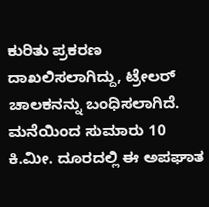ಕುರಿತು ಪ್ರಕರಣ ದಾಖಲಿಸಲಾಗಿದ್ದು, ಟ್ರೇಲರ್ ಚಾಲಕನನ್ನು ಬಂಧಿಸಲಾಗಿದೆ. ಮನೆಯಿಂದ ಸುಮಾರು 10 ಕಿ.ಮೀ. ದೂರದಲ್ಲಿ ಈ ಅಪಘಾತ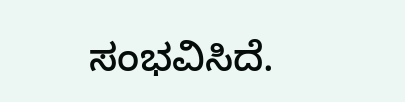ಸಂಭವಿಸಿದೆ.